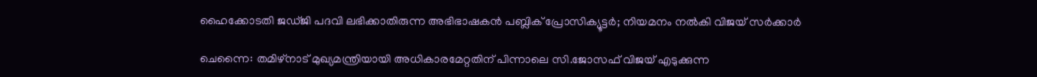ഹൈക്കോടതി ജഡ്ജി പദവി ലഭിക്കാതിരുന്ന അഭിഭാഷകൻ പബ്ലിക് പ്രോസിക്യൂട്ടർ; നിയമനം നൽകി വിജയ് സർക്കാർ

ചെന്നൈ: തമിഴ്നാട് മുഖ്യമന്ത്രിയായി അധികാരമേറ്റതിന് പിന്നാലെ സി.ജോസഫ് വിജയ് എടുക്കുന്ന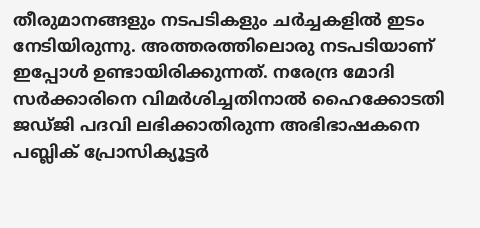തീരുമാനങ്ങളും നടപടികളും ചർച്ചകളിൽ ഇടം നേടിയിരുന്നു. അത്തരത്തിലൊരു നടപടിയാണ് ഇപ്പോൾ ഉണ്ടായിരിക്കുന്നത്. നരേന്ദ്ര മോദി സർക്കാരിനെ വിമർശിച്ചതിനാൽ ഹൈക്കോടതി ജഡ്ജി പദവി ലഭിക്കാതിരുന്ന അഭിഭാഷകനെ പബ്ലിക് പ്രോസിക്യൂട്ടർ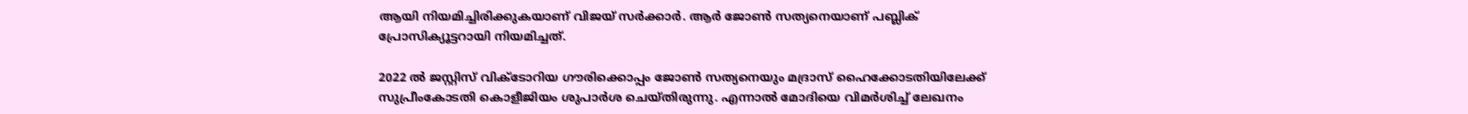ആയി നിയമിച്ചിരിക്കുകയാണ് വിജയ് സർക്കാർ. ആർ ജോൺ സത്യനെയാണ് പബ്ലിക് പ്രോസിക്യൂട്ടറായി നിയമിച്ചത്.

2022 ൽ ജസ്റ്റിസ് വിക്ടോറിയ ഗൗരിക്കൊപ്പം ജോൺ സത്യനെയും മദ്രാസ് ഹൈക്കോടതിയിലേക്ക് സുപ്രീംകോടതി കൊളീജിയം ശുപാർശ ചെയ്തിരുന്നു. എന്നാൽ മോദിയെ വിമർശിച്ച് ലേഖനം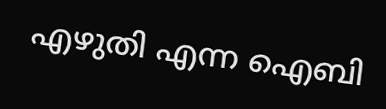എഴുതി എന്ന ഐബി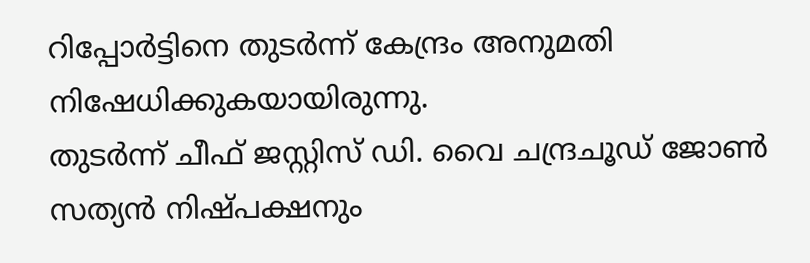റിപ്പോർട്ടിനെ തുടർന്ന് കേന്ദ്രം അനുമതി നിഷേധിക്കുകയായിരുന്നു.
തുടർന്ന് ചീഫ് ജസ്റ്റിസ് ഡി. വൈ ചന്ദ്രചൂഡ് ജോൺ സത്യൻ നിഷ്പക്ഷനും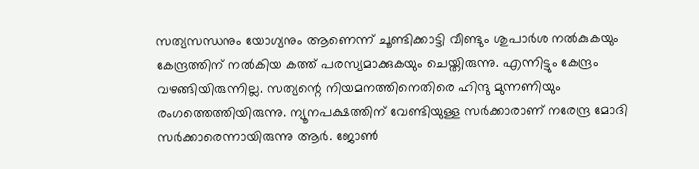സത്യസന്ധനും യോഗ്യനും ആണെന്ന് ചൂണ്ടിക്കാട്ടി വീണ്ടും ശുപാർശ നൽകുകയും കേന്ദ്രത്തിന് നൽകിയ കത്ത് പരസ്യമാക്കുകയും ചെയ്തിരുന്നു. എന്നിട്ടും കേന്ദ്രം വഴങ്ങിയിരുന്നില്ല. സത്യന്റെ നിയമനത്തിനെതിരെ ഹിന്ദു മുന്നണിയും രംഗത്തെത്തിയിരുന്നു. ന്യൂനപക്ഷത്തിന് വേണ്ടിയുള്ള സർക്കാരാണ് നരേന്ദ്ര മോദി സർക്കാരെന്നായിരുന്നു ആർ. ജോൺ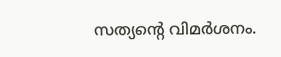സത്യന്റെ വിമർശനം.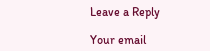Leave a Reply

Your email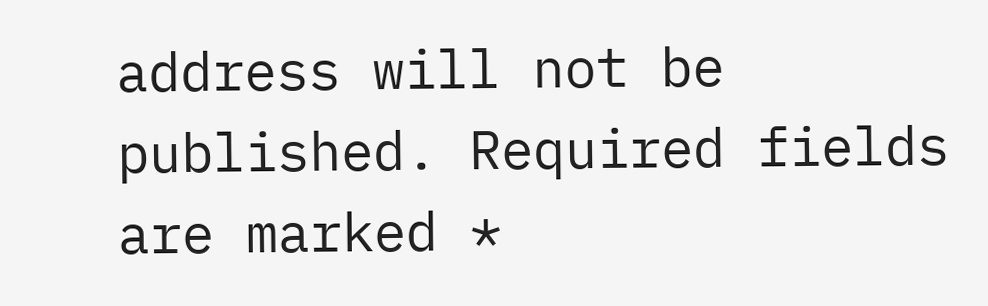address will not be published. Required fields are marked *